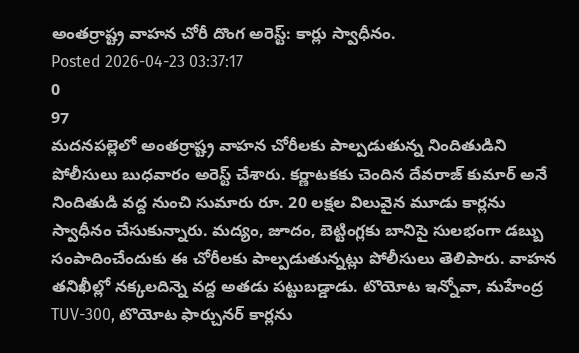అంతర్రాష్ట్ర వాహన చోరీ దొంగ అరెస్ట్: కార్లు స్వాధీనం.
Posted 2026-04-23 03:37:17
0
97
మదనపల్లెలో అంతర్రాష్ట్ర వాహన చోరీలకు పాల్పడుతున్న నిందితుడిని పోలీసులు బుధవారం అరెస్ట్ చేశారు. కర్ణాటకకు చెందిన దేవరాజ్ కుమార్ అనే నిందితుడి వద్ద నుంచి సుమారు రూ. 20 లక్షల విలువైన మూడు కార్లను స్వాధీనం చేసుకున్నారు. మద్యం, జూదం, బెట్టింగ్లకు బానిసై సులభంగా డబ్బు సంపాదించేందుకు ఈ చోరీలకు పాల్పడుతున్నట్లు పోలీసులు తెలిపారు. వాహన తనిఖీల్లో నక్కలదిన్నె వద్ద అతడు పట్టుబడ్డాడు. టొయోట ఇన్నోవా, మహేంద్ర TUV-300, టొయోట ఫార్చునర్ కార్లను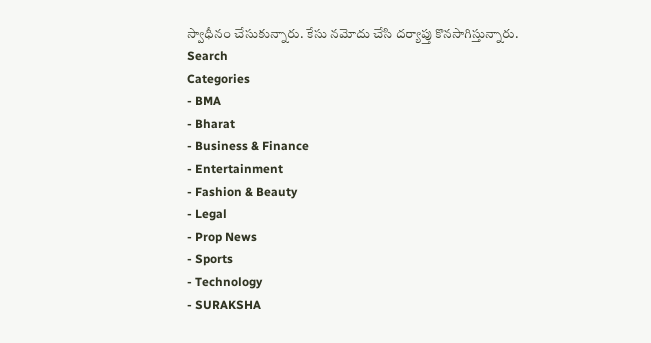స్వాధీనం చేసుకున్నారు. కేసు నమోదు చేసి దర్యాప్తు కొనసాగిస్తున్నారు.
Search
Categories
- BMA
- Bharat
- Business & Finance
- Entertainment
- Fashion & Beauty
- Legal
- Prop News
- Sports
- Technology
- SURAKSHA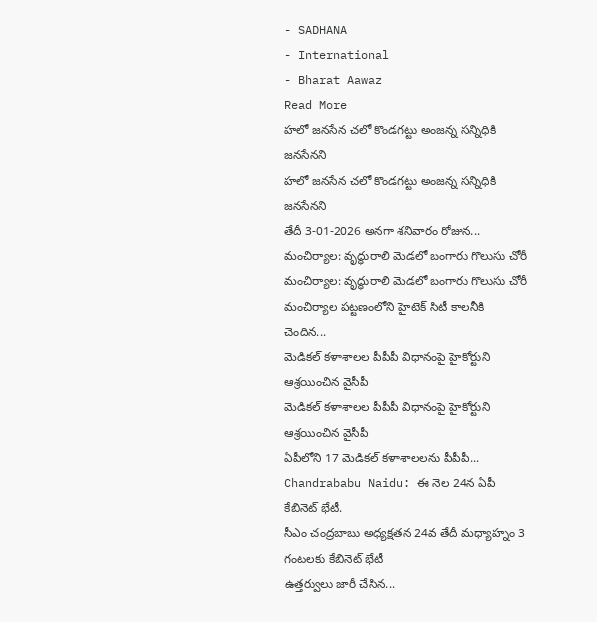- SADHANA
- International
- Bharat Aawaz
Read More
హలో జనసేన చలో కొండగట్టు అంజన్న సన్నిధికి జనసేనని
హలో జనసేన చలో కొండగట్టు అంజన్న సన్నిధికి జనసేనని
తేదీ 3-01-2026 అనగా శనివారం రోజున...
మంచిర్యాల: వృద్ధురాలి మెడలో బంగారు గొలుసు చోరీ
మంచిర్యాల: వృద్ధురాలి మెడలో బంగారు గొలుసు చోరీ
మంచిర్యాల పట్టణంలోని హైటెక్ సిటీ కాలనీకి చెందిన...
మెడికల్ కళాశాలల పీపీపీ విధానంపై హైకోర్టుని ఆశ్రయించిన వైసీపీ
మెడికల్ కళాశాలల పీపీపీ విధానంపై హైకోర్టుని ఆశ్రయించిన వైసీపీ
ఏపీలోని 17 మెడికల్ కళాశాలలను పీపీపీ...
Chandrababu Naidu: ఈ నెల 24న ఏపీ కేబినెట్ భేటీ.
సీఎం చంద్రబాబు అధ్యక్షతన 24వ తేదీ మధ్యాహ్నం 3 గంటలకు కేబినెట్ భేటీ
ఉత్తర్వులు జారీ చేసిన...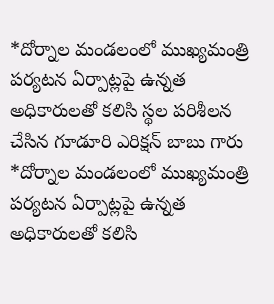*దోర్నాల మండలంలో ముఖ్యమంత్రి పర్యటన ఏర్పాట్లపై ఉన్నత అధికారులతో కలిసి స్థల పరిశీలన చేసిన గూడూరి ఎరిక్షన్ బాబు గారు
*దోర్నాల మండలంలో ముఖ్యమంత్రి పర్యటన ఏర్పాట్లపై ఉన్నత అధికారులతో కలిసి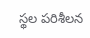స్థల పరిశీలన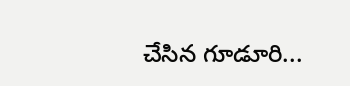చేసిన గూడూరి...